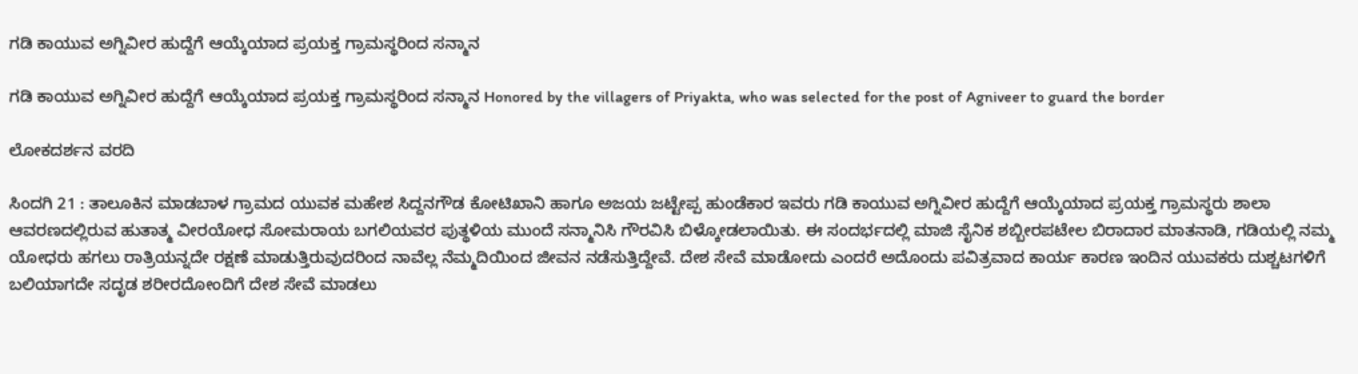ಗಡಿ ಕಾಯುವ ಅಗ್ನಿವೀರ ಹುದ್ದೆಗೆ ಆಯ್ಕೆಯಾದ ಪ್ರಯಕ್ತ ಗ್ರಾಮಸ್ಥರಿಂದ ಸನ್ಮಾನ

ಗಡಿ ಕಾಯುವ ಅಗ್ನಿವೀರ ಹುದ್ದೆಗೆ ಆಯ್ಕೆಯಾದ ಪ್ರಯಕ್ತ ಗ್ರಾಮಸ್ಥರಿಂದ ಸನ್ಮಾನ Honored by the villagers of Priyakta, who was selected for the post of Agniveer to guard the border

ಲೋಕದರ್ಶನ ವರದಿ

ಸಿಂದಗಿ 21 : ತಾಲೂಕಿನ ಮಾಡಬಾಳ ಗ್ರಾಮದ ಯುವಕ ಮಹೇಶ ಸಿದ್ದನಗೌಡ ಕೋಟಿಖಾನಿ ಹಾಗೂ ಅಜಯ ಜಟ್ಟೇಪ್ಪ ಹುಂಡೆಕಾರ ಇವರು ಗಡಿ ಕಾಯುವ ಅಗ್ನಿವೀರ ಹುದ್ದೆಗೆ ಆಯ್ಕೆಯಾದ ಪ್ರಯಕ್ತ ಗ್ರಾಮಸ್ಥರು ಶಾಲಾ ಆವರಣದಲ್ಲಿರುವ ಹುತಾತ್ಮ ವೀರಯೋಧ ಸೋಮರಾಯ ಬಗಲಿಯವರ ಪುತ್ಥಳಿಯ ಮುಂದೆ ಸನ್ಮಾನಿಸಿ ಗೌರವಿಸಿ ಬಿಳ್ಕೋಡಲಾಯಿತು. ಈ ಸಂದರ್ಭದಲ್ಲಿ ಮಾಜಿ ಸೈನಿಕ ಶಬ್ಬೀರಪಟೇಲ ಬಿರಾದಾರ ಮಾತನಾಡಿ, ಗಡಿಯಲ್ಲಿ ನಮ್ಮ ಯೋಧರು ಹಗಲು ರಾತ್ರಿಯನ್ನದೇ ರಕ್ಷಣೆ ಮಾಡುತ್ತಿರುವುದರಿಂದ ನಾವೆಲ್ಲ ನೆಮ್ಮದಿಯಿಂದ ಜೀವನ ನಡೆಸುತ್ತಿದ್ದೇವೆ. ದೇಶ ಸೇವೆ ಮಾಡೋದು ಎಂದರೆ ಅದೊಂದು ಪವಿತ್ರವಾದ ಕಾರ್ಯ ಕಾರಣ ಇಂದಿನ ಯುವಕರು ದುಶ್ಚಟಗಳಿಗೆ ಬಲಿಯಾಗದೇ ಸದೃಡ ಶರೀರದೋಂದಿಗೆ ದೇಶ ಸೇವೆ ಮಾಡಲು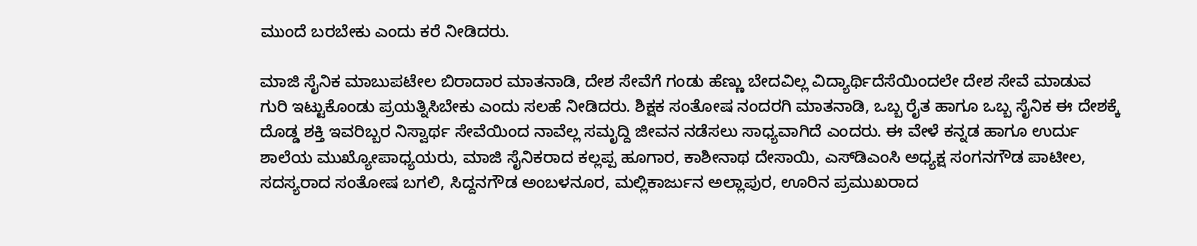ಮುಂದೆ ಬರಬೇಕು ಎಂದು ಕರೆ ನೀಡಿದರು.

ಮಾಜಿ ಸೈನಿಕ ಮಾಬುಪಟೇಲ ಬಿರಾದಾರ ಮಾತನಾಡಿ, ದೇಶ ಸೇವೆಗೆ ಗಂಡು ಹೆಣ್ಣು ಬೇದವಿಲ್ಲ ವಿದ್ಯಾರ್ಥಿದೆಸೆಯಿಂದಲೇ ದೇಶ ಸೇವೆ ಮಾಡುವ ಗುರಿ ಇಟ್ಟುಕೊಂಡು ಪ್ರಯತ್ನಿಸಿಬೇಕು ಎಂದು ಸಲಹೆ ನೀಡಿದರು. ಶಿಕ್ಷಕ ಸಂತೋಷ ನಂದರಗಿ ಮಾತನಾಡಿ, ಒಬ್ಬ ರೈತ ಹಾಗೂ ಒಬ್ಬ ಸೈನಿಕ ಈ ದೇಶಕ್ಕೆ ದೊಡ್ಡ ಶಕ್ತಿ ಇವರಿಬ್ಬರ ನಿಸ್ವಾರ್ಥ ಸೇವೆಯಿಂದ ನಾವೆಲ್ಲ ಸಮೃದ್ದಿ ಜೀವನ ನಡೆಸಲು ಸಾಧ್ಯವಾಗಿದೆ ಎಂದರು. ಈ ವೇಳೆ ಕನ್ನಡ ಹಾಗೂ ಉರ್ದು ಶಾಲೆಯ ಮುಖ್ಯೋಪಾಧ್ಯಯರು, ಮಾಜಿ ಸೈನಿಕರಾದ ಕಲ್ಲಪ್ಪ ಹೂಗಾರ, ಕಾಶೀನಾಥ ದೇಸಾಯಿ, ಎಸ್‌ಡಿಎಂಸಿ ಅಧ್ಯಕ್ಷ ಸಂಗನಗೌಡ ಪಾಟೀಲ, ಸದಸ್ಯರಾದ ಸಂತೋಷ ಬಗಲಿ, ಸಿದ್ದನಗೌಡ ಅಂಬಳನೂರ, ಮಲ್ಲಿಕಾರ್ಜುನ ಅಲ್ಲಾಪುರ, ಊರಿನ ಪ್ರಮುಖರಾದ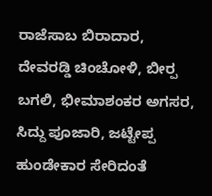ರಾಜೆಸಾಬ ಬಿರಾದಾರ, ದೇವರಡ್ಡಿ ಚಿಂಚೋಳಿ, ಬೀರ‍್ಪ ಬಗಲಿ, ಭೀಮಾಶಂಕರ ಅಗಸರ, ಸಿದ್ದು ಪೂಜಾರಿ, ಜಟ್ಟೇಪ್ಪ ಹುಂಡೇಕಾರ ಸೇರಿದಂತೆ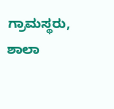ಗ್ರಾಮಸ್ಥರು, ಶಾಲಾ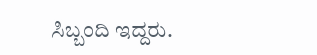ಸಿಬ್ಬಂದಿ ಇದ್ದರು.